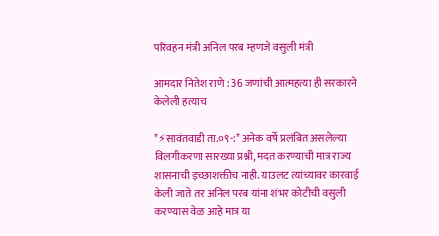परिवहन मंत्री अनिल परब म्हणजे वसुली मंत्री

आमदार नितेश राणे : 36 जणांची आत्महत्या ही सरकारने केलेली हत्याच

*⚡सावंतवाडी ता.०९-:* अनेक वर्षे प्रलंबित असलेल्या विलगीकरणा सारख्या प्रश्नी, मदत करण्याची मात्र राज्य शासनाची इच्छाशक्तीच नाही. याउलट त्यांच्यावर कारवाई केली जाते तर अनिल परब यांना शंभर कोटीची वसुली करण्यास वेळ आहे मात्र या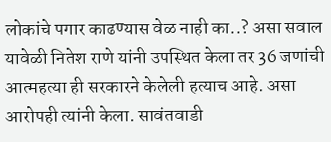लोकांचे पगार काढण्यास वेळ नाही का..? असा सवाल यावेळी नितेश राणे यांनी उपस्थित केला तर 36 जणांची आत्महत्या ही सरकारने केलेली हत्याच आहे. असा आरोपही त्यांनी केला. सावंतवाडी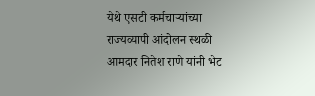येथे एसटी कर्मचाऱ्यांच्या राज्यव्यापी आंदोलन स्थळी आमदार नितेश राणे यांनी भेट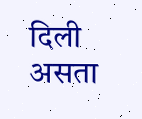दिली असता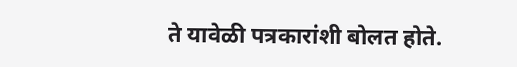ते यावेळी पत्रकारांशी बोलत होते.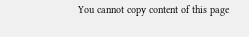You cannot copy content of this page